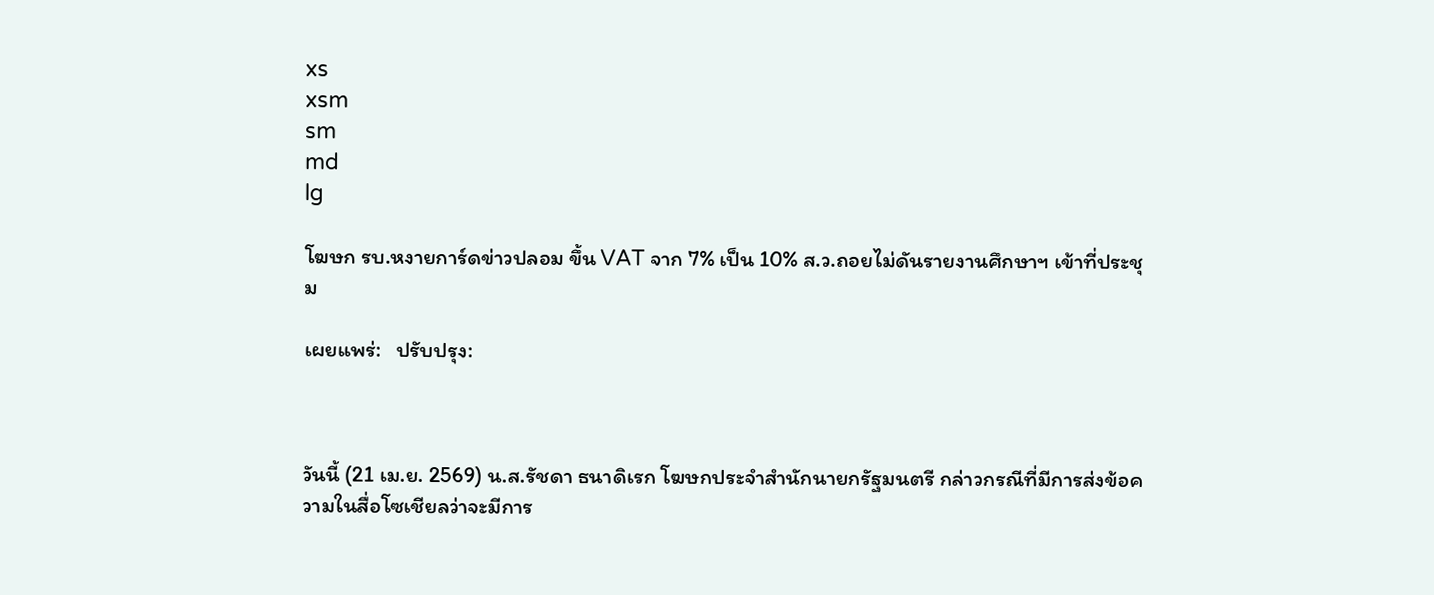xs
xsm
sm
md
lg

โฆษก รบ.หงายการ์ดข่าวปลอม ขึ้น VAT จาก 7% เป็น 10% ส.ว.ถอยไม่ดันรายงานศึกษาฯ เข้าที่ประชุม

เผยแพร่:   ปรับปรุง:



วันนี้ (21 เม.ย. 2569) น.ส.รัชดา ธนาดิเรก โฆษกประจำสำนักนายกรัฐมนตรี กล่าวกรณีที่มีการส่งข้อความในสื่อโซเชียลว่าจะมีการ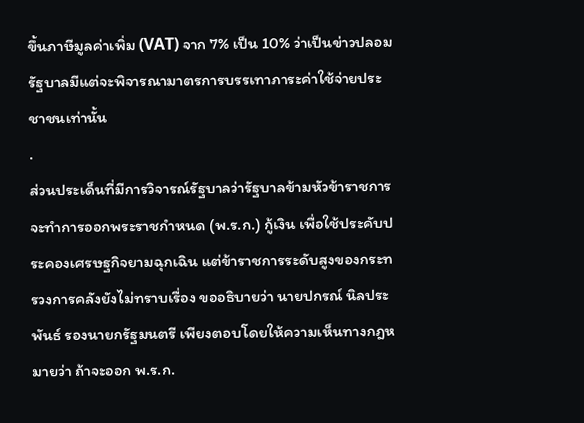ขึ้นภาษีมูลค่าเพิ่ม (VAT) จาก 7% เป็น 10% ว่าเป็นข่าวปลอม รัฐบาลมีแต่จะพิจารณามาตรการบรรเทาภาระค่าใช้จ่ายประชาชนเท่านั้น
.
ส่วนประเด็นที่มีการวิจารณ์รัฐบาลว่ารัฐบาลข้ามหัวข้าราชการ จะทำการออกพระราชกำหนด (พ.ร.ก.) กู้เงิน เพื่อใช้ประคับประคองเศรษฐกิจยามฉุกเฉิน แต่ข้าราชการระดับสูงของกระทรวงการคลังยังไม่ทราบเรื่อง ขออธิบายว่า นายปกรณ์ นิลประพันธ์ รองนายกรัฐมนตรี เพียงตอบโดยให้ความเห็นทางกฎหมายว่า ถ้าจะออก พ.ร.ก.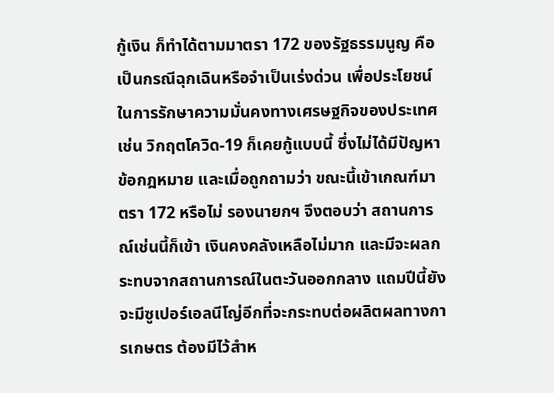กู้เงิน ก็ทำได้ตามมาตรา 172 ของรัฐธรรมนูญ คือเป็นกรณีฉุกเฉินหรือจำเป็นเร่งด่วน เพื่อประโยชน์ในการรักษาความมั่นคงทางเศรษฐกิจของประเทศ เช่น วิกฤตโควิด-19 ก็เคยกู้แบบนี้ ซึ่งไม่ได้มีปัญหาข้อกฎหมาย และเมื่อถูกถามว่า ขณะนี้เข้าเกณฑ์มาตรา 172 หรือไม่ รองนายกฯ จึงตอบว่า สถานการณ์เช่นนี้ก็เข้า เงินคงคลังเหลือไม่มาก และมีจะผลกระทบจากสถานการณ์ในตะวันออกกลาง แถมปีนี้ยังจะมีซูเปอร์เอลนีโญ่อีกที่จะกระทบต่อผลิตผลทางการเกษตร ต้องมีไว้สำห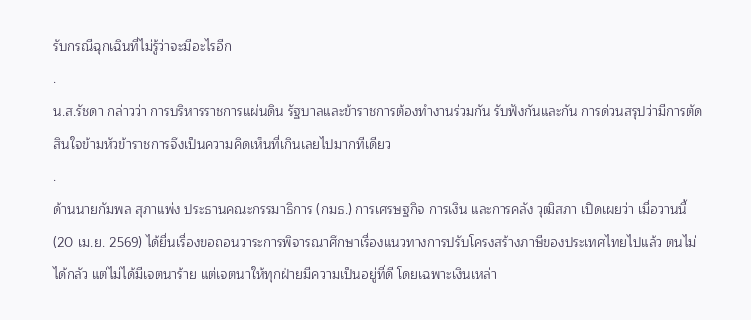รับกรณีฉุกเฉินที่ไม่รู้ว่าจะมีอะไรอีก
.
น.ส.รัชดา กล่าวว่า การบริหารราชการแผ่นดิน รัฐบาลและข้าราชการต้องทำงานร่วมกัน รับฟังกันและกัน การด่วนสรุปว่ามีการตัดสินใจข้ามหัวข้าราชการจึงเป็นความคิดเห็นที่เกินเลยไปมากทีเดียว
.
ด้านนายกัมพล สุภาแพ่ง ประธานคณะกรรมาธิการ (กมธ.) การเศรษฐกิจ การเงิน และการคลัง วุฒิสภา เปิดเผยว่า เมื่อวานนี้ (20 เม.ย. 2569) ได้ยื่นเรื่องขอถอนวาระการพิจารณาศึกษาเรื่องแนวทางการปรับโครงสร้างภาษีของประเทศไทยไปแล้ว ตนไม่ได้กลัว แต่ไม่ได้มีเจตนาร้าย แต่เจตนาให้ทุกฝ่ายมีความเป็นอยู่ที่ดี โดยเฉพาะเงินเหล่า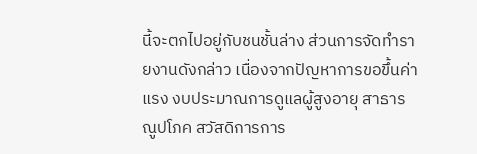นี้จะตกไปอยู่กับชนชั้นล่าง ส่วนการจัดทำรายงานดังกล่าว เนื่องจากปัญหาการขอขึ้นค่าแรง งบประมาณการดูแลผู้สูงอายุ สาธารณูปโภค สวัสดิการการ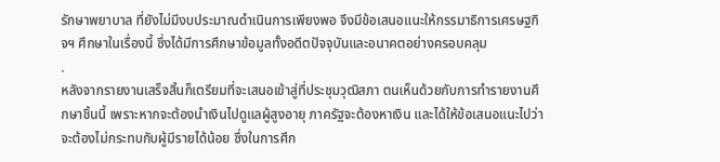รักษาพยาบาล ที่ยังไม่มีงบประมาณดำเนินการเพียงพอ จึงมีข้อเสนอแนะให้กรรมาธิการเศรษฐกิจฯ ศึกษาในเรื่องนี้ ซึ่งได้มีการศึกษาข้อมูลทั้งอดีตปัจจุบันและอนาคตอย่างครอบคลุม
.
หลังจากรายงานเสร็จสิ้นก็เตรียมที่จะเสนอเข้าสู่ที่ประชุมวุฒิสภา ตนเห็นด้วยกับการทำรายงานศึกษาชิ้นนี้ เพราะหากจะต้องนำเงินไปดูแลผู้สูงอายุ ภาครัฐจะต้องหาเงิน และได้ให้ข้อเสนอแนะไปว่า จะต้องไม่กระทบกับผู้มีรายได้น้อย ซึ่งในการศึก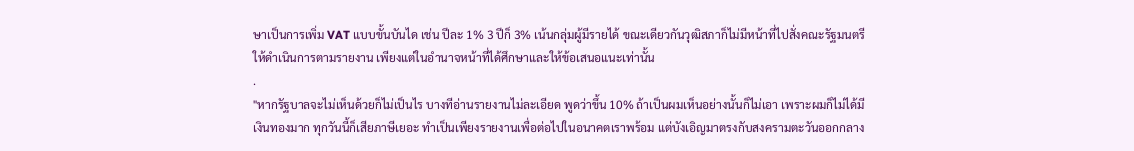ษาเป็นการเพิ่ม VAT แบบขั้นบันได เช่น ปีละ 1% 3 ปีก็ 3% เน้นกลุ่มผู้มีรายได้ ขณะเดียวกันวุฒิสภาก็ไม่มีหน้าที่ไปสั่งคณะรัฐมนตรีให้ดำเนินการตามรายงาน เพียงแต่ในอำนาจหน้าที่ได้ศึกษาและให้ข้อเสนอแนะเท่านั้น
.
"หากรัฐบาลจะไม่เห็นด้วยก็ไม่เป็นไร บางทีอ่านรายงานไม่ละเอียด พูดว่าขึ้น 10% ถ้าเป็นผมเห็นอย่างนั้นก็ไม่เอา เพราะผมก็ไม่ได้มีเงินทองมาก ทุกวันนี้ก็เสียภาษีเยอะ ทำเป็นเพียงรายงานเพื่อต่อไปในอนาคตเราพร้อม แต่บังเอิญมาตรงกับสงครามตะวันออกกลาง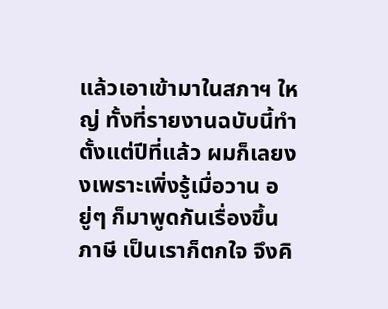แล้วเอาเข้ามาในสภาฯ ใหญ่ ทั้งที่รายงานฉบับนี้ทำตั้งแต่ปีที่แล้ว ผมก็เลยงงเพราะเพิ่งรู้เมื่อวาน อยู่ๆ ก็มาพูดกันเรื่องขึ้นภาษี เป็นเราก็ตกใจ จึงคิ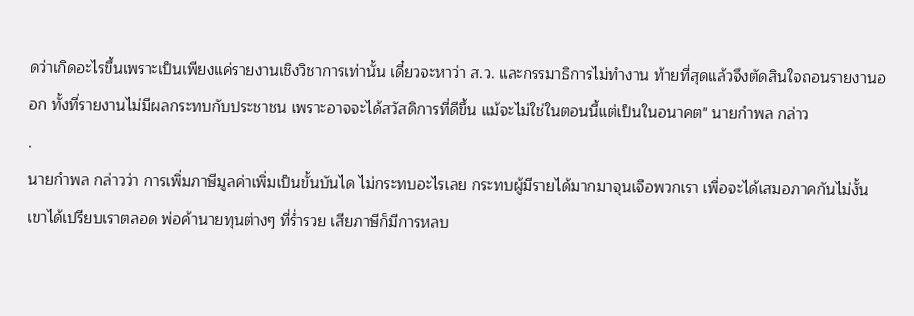ดว่าเกิดอะไรขึ้นเพราะเป็นเพียงแค่รายงานเชิงวิชาการเท่านั้น เดี๋ยวจะหาว่า ส.ว. และกรรมาธิการไม่ทำงาน ท้ายที่สุดแล้วจึงตัดสินใจถอนรายงานออก ทั้งที่รายงานไม่มีผลกระทบกับประชาชน เพราะอาจจะได้สวัสดิการที่ดีขึ้น แม้จะไม่ใช่ในตอนนี้แต่เป็นในอนาคต" นายกำพล กล่าว
.
นายกำพล กล่าวว่า การเพิ่มภาษีมูลค่าเพิ่มเป็นขั้นบันได ไม่กระทบอะไรเลย กระทบผู้มีรายได้มากมาจุนเจือพวกเรา เพื่อจะได้เสมอภาคกันไม่งั้นเขาได้เปรียบเราตลอด พ่อค้านายทุนต่างๆ ที่ร่ำรวย เสียภาษีก็มีการหลบ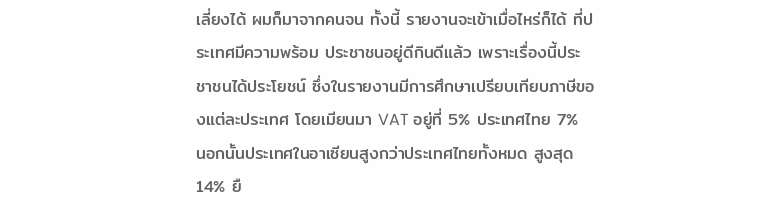เลี่ยงได้ ผมก็มาจากคนจน ทั้งนี้ รายงานจะเข้าเมื่อไหร่ก็ได้ ที่ประเทศมีความพร้อม ประชาชนอยู่ดีกินดีแล้ว เพราะเรื่องนี้ประชาชนได้ประโยชน์ ซึ่งในรายงานมีการศึกษาเปรียบเทียบภาษีของแต่ละประเทศ โดยเมียนมา VAT อยู่ที่ 5% ประเทศไทย 7% นอกนั้นประเทศในอาเซียนสูงกว่าประเทศไทยทั้งหมด สูงสุด 14% ยื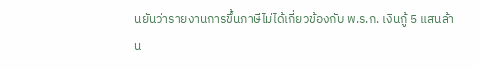นยันว่ารายงานการขึ้นภาษีไม่ได้เกี่ยวข้องกับ พ.ร.ก. เงินกู้ 5 แสนล้าน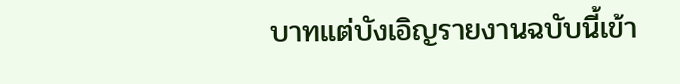บาทแต่บังเอิญรายงานฉบับนี้เข้า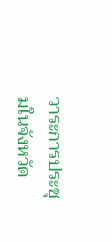วาระการประชุมในจังหวัด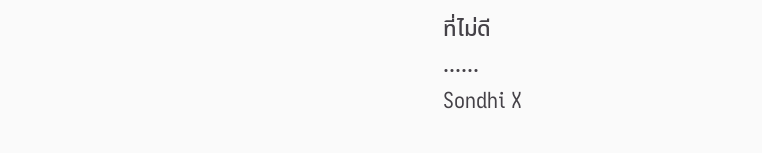ที่ไม่ดี
......
Sondhi X